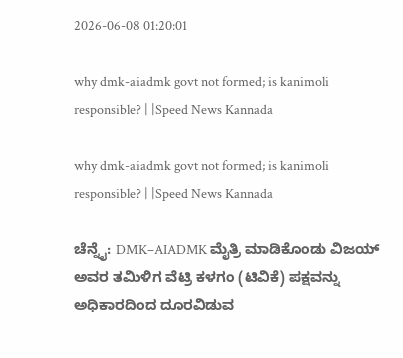2026-06-08 01:20:01

why dmk-aiadmk govt not formed; is kanimoli responsible? | |Speed News Kannada

why dmk-aiadmk govt not formed; is kanimoli responsible? | |Speed News Kannada

ಚೆನ್ನೈ: DMK–AIADMK ಮೈತ್ರಿ ಮಾಡಿಕೊಂಡು ವಿಜಯ್ ಅವರ ತಮಿಳಿಗ ವೆಟ್ರಿ ಕಳಗಂ (ಟಿವಿಕೆ) ಪಕ್ಷವನ್ನು ಅಧಿಕಾರದಿಂದ ದೂರವಿಡುವ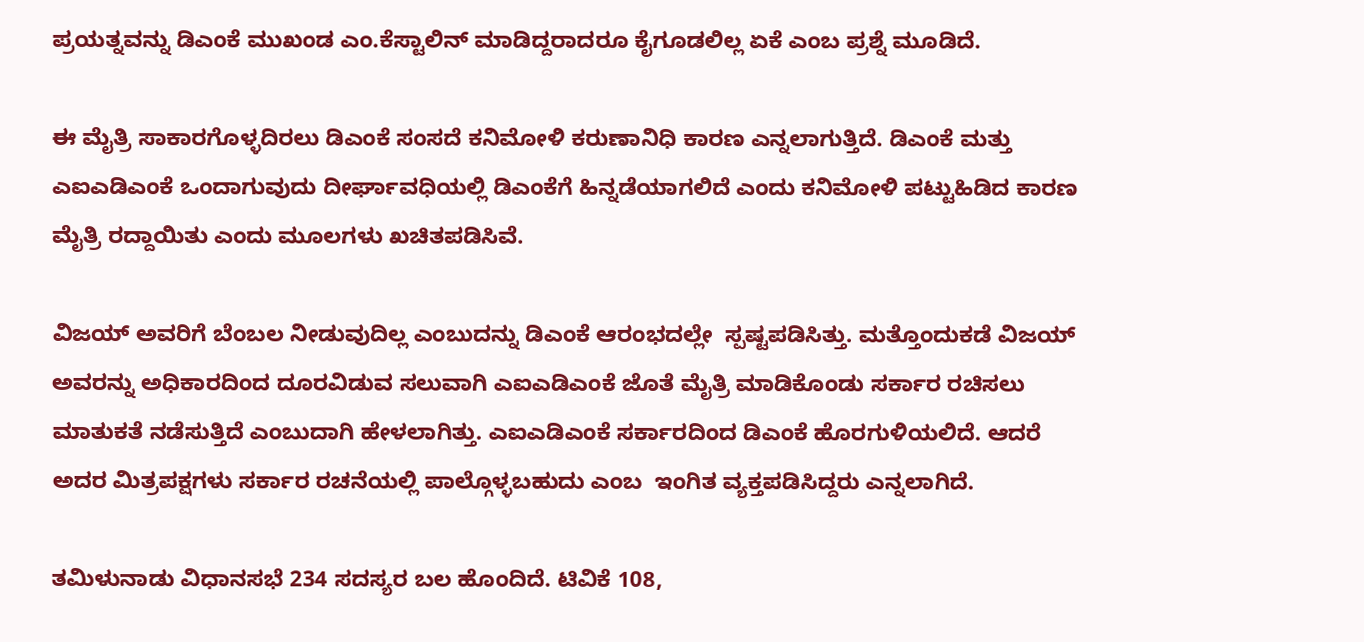ಪ್ರಯತ್ನವನ್ನು ಡಿಎಂಕೆ ಮುಖಂಡ ಎಂ.ಕೆಸ್ಟಾಲಿನ್‌ ಮಾಡಿದ್ದರಾದರೂ ಕೈಗೂಡಲಿಲ್ಲ ಏಕೆ ಎಂಬ ಪ್ರಶ್ನೆ ಮೂಡಿದೆ.

ಈ ಮೈತ್ರಿ ಸಾಕಾರಗೊಳ್ಳದಿರಲು ಡಿಎಂಕೆ ಸಂಸದೆ ಕನಿಮೋಳಿ ಕರುಣಾನಿಧಿ ಕಾರಣ ಎನ್ನಲಾಗುತ್ತಿದೆ. ಡಿಎಂಕೆ ಮತ್ತು ಎಐಎಡಿಎಂಕೆ ಒಂದಾಗುವುದು ದೀರ್ಘಾವಧಿಯಲ್ಲಿ ಡಿಎಂಕೆಗೆ ಹಿನ್ನಡೆಯಾಗಲಿದೆ ಎಂದು ಕನಿಮೋಳಿ ಪಟ್ಟುಹಿಡಿದ ಕಾರಣ ಮೈತ್ರಿ ರದ್ದಾಯಿತು ಎಂದು ಮೂಲಗಳು ಖಚಿತಪಡಿಸಿವೆ.

ವಿಜಯ್‌ ಅವರಿಗೆ ಬೆಂಬಲ ನೀಡುವುದಿಲ್ಲ ಎಂಬುದನ್ನು ಡಿಎಂಕೆ ಆರಂಭದಲ್ಲೇ  ಸ್ಪಷ್ಟಪಡಿಸಿತ್ತು. ಮತ್ತೊಂದುಕಡೆ ವಿಜಯ್ ಅವರನ್ನು ಅಧಿಕಾರದಿಂದ ದೂರವಿಡುವ ಸಲುವಾಗಿ ಎಐಎಡಿಎಂಕೆ ಜೊತೆ ಮೈತ್ರಿ ಮಾಡಿಕೊಂಡು ಸರ್ಕಾರ ರಚಿಸಲು ಮಾತುಕತೆ ನಡೆಸುತ್ತಿದೆ ಎಂಬುದಾಗಿ ಹೇಳಲಾಗಿತ್ತು. ಎಐಎಡಿಎಂಕೆ ಸರ್ಕಾರದಿಂದ ಡಿಎಂಕೆ ಹೊರಗುಳಿಯಲಿದೆ. ಆದರೆ ಅದರ ಮಿತ್ರಪಕ್ಷಗಳು ಸರ್ಕಾರ ರಚನೆಯಲ್ಲಿ ಪಾಲ್ಗೊಳ್ಳಬಹುದು ಎಂಬ  ಇಂಗಿತ ವ್ಯಕ್ತಪಡಿಸಿದ್ದರು ಎನ್ನಲಾಗಿದೆ.

ತಮಿಳುನಾಡು ವಿಧಾನಸಭೆ 234 ಸದಸ್ಯರ ಬಲ ಹೊಂದಿದೆ. ಟಿವಿಕೆ 108,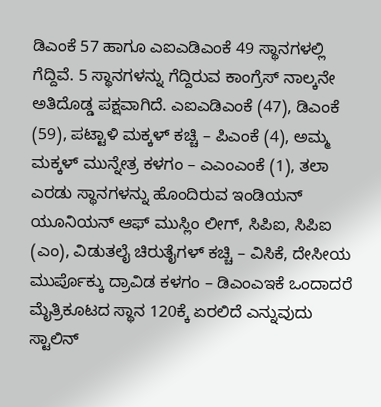ಡಿಎಂಕೆ 57 ಹಾಗೂ ಎಐಎಡಿಎಂಕೆ 49 ಸ್ಥಾನಗಳಲ್ಲಿ ಗೆದ್ದಿವೆ. 5 ಸ್ಥಾನಗಳನ್ನು ಗೆದ್ದಿರುವ ಕಾಂಗ್ರೆಸ್‌ ನಾಲ್ಕನೇ ಅತಿದೊಡ್ಡ ಪಕ್ಷವಾಗಿದೆ. ಎಐಎಡಿಎಂಕೆ (47), ಡಿಎಂಕೆ (59), ಪಟ್ಟಾಳಿ ಮಕ್ಕಳ್‌ ಕಚ್ಚಿ – ಪಿಎಂಕೆ (4), ಅಮ್ಮ ಮಕ್ಕಳ್‌ ಮುನ್ನೇತ್ರ ಕಳಗಂ – ಎಎಂಎಂಕೆ (1), ತಲಾ ಎರಡು ಸ್ಥಾನಗಳನ್ನು ಹೊಂದಿರುವ ಇಂಡಿಯನ್‌ ಯೂನಿಯನ್‌ ಆಫ್‌ ಮುಸ್ಲಿಂ ಲೀಗ್‌, ಸಿಪಿಐ, ಸಿಪಿಐ (ಎಂ), ವಿಡುತಲೈ ಚಿರುತೈಗಳ್‌ ಕಚ್ಚಿ – ವಿಸಿಕೆ, ದೇಸೀಯ ಮುರ್ಪೊಕ್ಕು ದ್ರಾವಿಡ ಕಳಗಂ – ಡಿಎಂಎಇಕೆ ಒಂದಾದರೆ ಮೈತ್ರಿಕೂಟದ ಸ್ಥಾನ 120ಕ್ಕೆ ಏರಲಿದೆ ಎನ್ನುವುದು ಸ್ಟಾಲಿನ್‌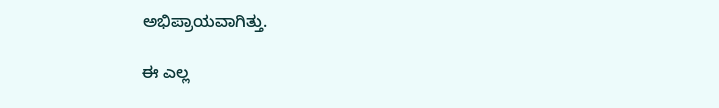ಅಭಿಪ್ರಾಯವಾಗಿತ್ತು.

ಈ ಎಲ್ಲ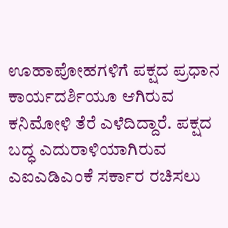ಊಹಾಪೋಹಗಳಿಗೆ ಪಕ್ಷದ ಪ್ರಧಾನ ಕಾರ್ಯದರ್ಶಿಯೂ ಆಗಿರುವ ಕನಿಮೋಳಿ ತೆರೆ ಎಳೆದಿದ್ದಾರೆ. ಪಕ್ಷದ ಬದ್ಧ ಎದುರಾಳಿಯಾಗಿರುವ ಎಐಎಡಿಎಂಕೆ ಸರ್ಕಾರ ರಚಿಸಲು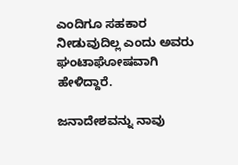ಎಂದಿಗೂ ಸಹಕಾರ ನೀಡುವುದಿಲ್ಲ ಎಂದು ಅವರು ಘಂಟಾಘೋಷವಾಗಿ ಹೇಳಿದ್ದಾರೆ.

ಜನಾದೇಶವನ್ನು ನಾವು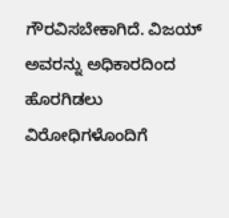ಗೌರವಿಸಬೇಕಾಗಿದೆ. ವಿಜಯ್‌ ಅವರನ್ನು ಅಧಿಕಾರದಿಂದ ಹೊರಗಿಡಲು ವಿರೋಧಿಗಳೊಂದಿಗೆ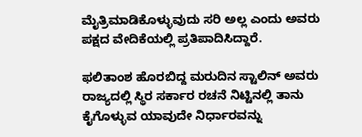ಮೈತ್ರಿಮಾಡಿಕೊಳ್ಳುವುದು ಸರಿ ಅಲ್ಲ ಎಂದು ಅವರು ಪಕ್ಷದ ವೇದಿಕೆಯಲ್ಲಿ ಪ್ರತಿಪಾದಿಸಿದ್ದಾರೆ.

ಫಲಿತಾಂಶ ಹೊರಬಿದ್ದ ಮರುದಿನ ಸ್ಟಾಲಿನ್‌ ಅವರು ರಾಜ್ಯದಲ್ಲಿ ಸ್ಥಿರ ಸರ್ಕಾರ ರಚನೆ ನಿಟ್ಟಿನಲ್ಲಿ ತಾನು ಕೈಗೊಳ್ಳುವ ಯಾವುದೇ ನಿರ್ಧಾರವನ್ನು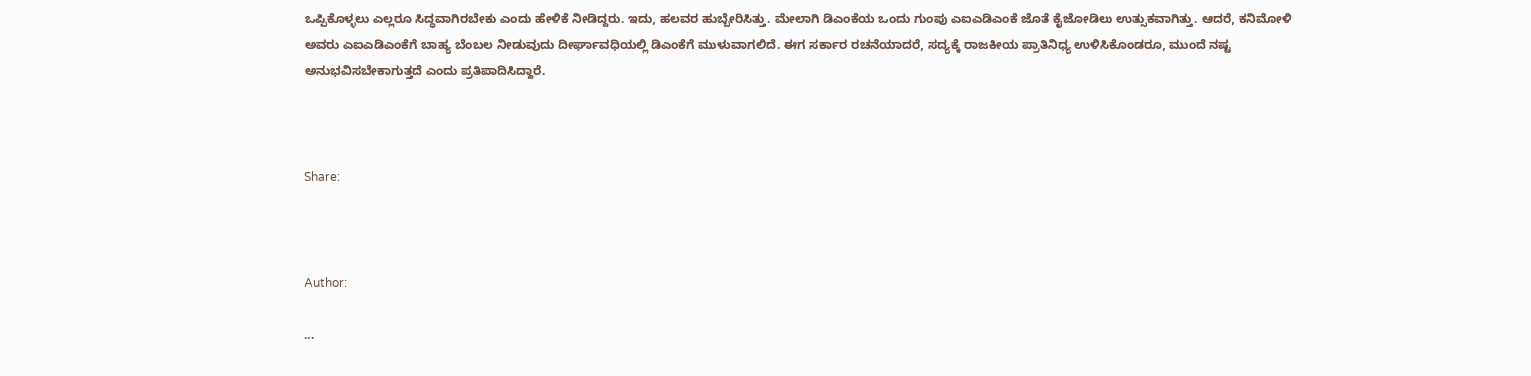ಒಪ್ಪಿಕೊಳ್ಳಲು ಎಲ್ಲರೂ ಸಿದ್ಧವಾಗಿರಬೇಕು ಎಂದು ಹೇಳಿಕೆ ನೀಡಿದ್ದರು. ಇದು, ಹಲವರ ಹುಬ್ಬೇರಿಸಿತ್ತು. ಮೇಲಾಗಿ ಡಿಎಂಕೆಯ ಒಂದು ಗುಂಪು ಎಐಎಡಿಎಂಕೆ ಜೊತೆ ಕೈಜೋಡಿಲು ಉತ್ಸುಕವಾಗಿತ್ತು. ಆದರೆ, ಕನಿಮೋಳಿ ಅವರು ಎಐಎಡಿಎಂಕೆಗೆ ಬಾಹ್ಯ ಬೆಂಬಲ ನೀಡುವುದು ದೀರ್ಘಾವಧಿಯಲ್ಲಿ ಡಿಎಂಕೆಗೆ ಮುಳುವಾಗಲಿದೆ. ಈಗ ಸರ್ಕಾರ ರಚನೆಯಾದರೆ, ಸದ್ಯಕ್ಕೆ ರಾಜಕೀಯ ಪ್ರಾತಿನಿಧ್ಯ ಉಳಿಸಿಕೊಂಡರೂ, ಮುಂದೆ ನಷ್ಟ ಅನುಭವಿಸಬೇಕಾಗುತ್ತದೆ ಎಂದು ಪ್ರತಿಪಾದಿಸಿದ್ದಾರೆ.



Share:



Author:

...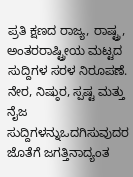ಪ್ರತಿ ಕ್ಷಣದ ರಾಜ್ಯ, ರಾಷ್ಟ್ರ, ಅಂತರರಾಷ್ಟ್ರೀಯ ಮಟ್ಟದ ಸುದ್ದಿಗಳ ಸರಳ ನಿರೂಪಣೆ. ನೇರ, ನಿಷ್ಠುರ, ಸ್ಪಷ್ಟ ಮತ್ತು ನೈಜ ಸುದ್ದಿಗಳನ್ನುಒದಗಿಸುವುದರ ಜೊತೆಗೆ ಜಗತ್ತಿನಾದ್ಯಂತ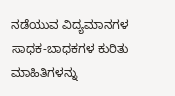ನಡೆಯುವ ವಿದ್ಯಮಾನಗಳ ಸಾಧಕ-ಬಾಧಕಗಳ ಕುರಿತು ಮಾಹಿತಿಗಳನ್ನು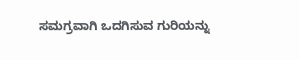ಸಮಗ್ರವಾಗಿ ಒದಗಿಸುವ ಗುರಿಯನ್ನು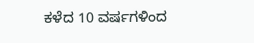ಕಳೆದ 10 ವರ್ಷಗಳಿಂದ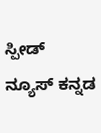ಸ್ಪೀಡ್‌ ನ್ಯೂಸ್‌ ಕನ್ನಡ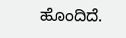ಹೊಂದಿದೆ.